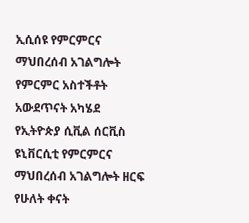ኢሲሰዩ የምርምርና ማህበረሰብ አገልግሎት የምርምር አስተችቶት አውደጥናት አካሄደ
የኢትዮጵያ ሲቪል ሰርቪስ ዩኒቨርሲቲ የምርምርና ማህበረሰብ አገልግሎት ዘርፍ የሁለት ቀናት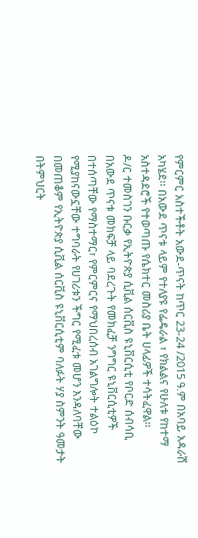የምርምር አስተችቶት አውደ-ጥናት ከጥር 23-24 /2015 ዓ.ም በአባይ አዳራሽ አካሄደ፡፡ በአውደ ጥናቱ ላይም የተለያዩ የፌዴራል ፣ የክልልና የሁለቱ የከተማ አስተዳደሮች የተወጣጡ የሴክተር መስሪያ ቤት ሀላፊዎች ተሳትፈዋል፡፡
ዶ/ር ተመስገን ቡርቃ የኢትዮጵያ ሲቪል ሰርቪስ ዩኒቨርሲቲ የቦርድ ሰብሳቢ በአውደ ጥናቱ መክፍቻ ላይ ባደረጉት የመክፈቻ ንግግር ዩኒቨርሲቲዎች በተሰጣቸው የማስተማር፣ የምርምርና የማህበረሰብ አገልግሎት ተልዕኮ የሚያከናውኗቸው ተግባራት የሀገሪቱን ችግር የሚፈቱ መሆን እንዳለባቸው በመጠቆም የኢትዮጵያ ሲቪል ሰርቪስ ዩኒቨርሲቲም ባለፉት ሃያ ስምንት ዓመታት በትምህርት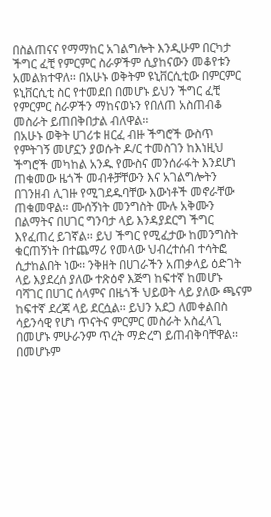በስልጠናና የማማከር አገልግሎት እንዲሁም በርካታ ችግር ፈቺ የምርምር ስራዎችም ሲያከናውን መቆየቱን አመልክተዋለ፡፡ በአሁኑ ወቅትም ዩኒቨርሲቲው በምርምር ዩኒቨርሲቲ ስር የተመደበ በመሆኑ ይህን ችግር ፈቺ የምርምር ስራዎችን ማከናወኑን የበለጠ አስጠብቆ መስራት ይጠበቅበታል ብለዋል፡፡
በአሁኑ ወቅት ሀገሪቱ ዘርፈ ብዙ ችግሮች ውስጥ የምትገኝ መሆኗን ያወሱት ዶ/ር ተመስገን ከእነዚህ ችግሮች መካከል አንዱ የሙስና መንሰራፋት እንደሆነ ጠቁመው ዜጎች መብቶቻቸውን እና አገልግሎትን በገንዘብ ሊገዙ የሚገደዱባቸው እውነቶች መኖራቸው ጠቁመዋል፡፡ ሙሰኝነት መንግስት ሙሉ አቅሙን በልማትና በሀገር ግንባታ ላይ እንዳያደርግ ችግር እየፈጠረ ይገኛል፡፡ ይህ ችግር የሚፈታው ከመንግስት ቁርጠኝነት በተጨማሪ የመላው ህብረተሰብ ተሳትፎ ሲታከልበት ነው፡፡ ንቅዘት በሀገራችን አጠቃላይ ዕድገት ላይ እያደረሰ ያለው ተጽዕኖ እጅግ ከፍተኛ ከመሆኑ ባሻገር በሀገር ሰላምና በዜጎች ህይወት ላይ ያለው ጫናም ከፍተኛ ደረጃ ላይ ደርሷል፡፡ ይህን አደጋ ለመቀልበስ ሳይንሳዊ የሆነ ጥናትና ምርምር መስራት አስፈላጊ በመሆኑ ምሁራንም ጥረት ማድረግ ይጠብቅባቸዋል፡፡ በመሆኑም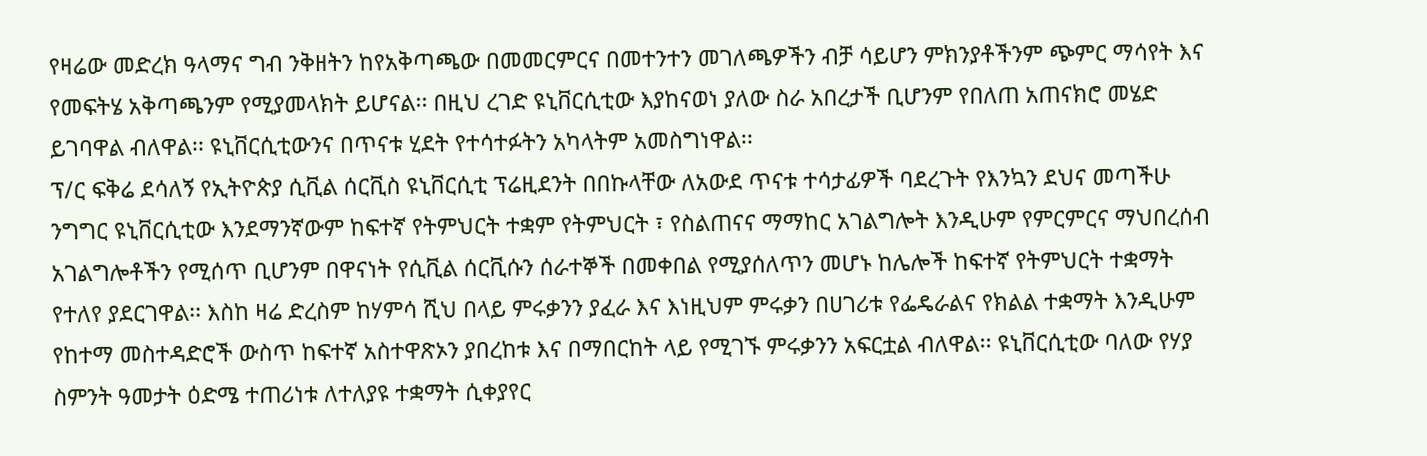የዛሬው መድረክ ዓላማና ግብ ንቅዘትን ከየአቅጣጫው በመመርምርና በመተንተን መገለጫዎችን ብቻ ሳይሆን ምክንያቶችንም ጭምር ማሳየት እና የመፍትሄ አቅጣጫንም የሚያመላክት ይሆናል፡፡ በዚህ ረገድ ዩኒቨርሲቲው እያከናወነ ያለው ስራ አበረታች ቢሆንም የበለጠ አጠናክሮ መሄድ ይገባዋል ብለዋል፡፡ ዩኒቨርሲቲውንና በጥናቱ ሂደት የተሳተፉትን አካላትም አመስግነዋል፡፡
ፕ/ር ፍቅሬ ደሳለኝ የኢትዮጵያ ሲቪል ሰርቪስ ዩኒቨርሲቲ ፕሬዚደንት በበኩላቸው ለአውደ ጥናቱ ተሳታፊዎች ባደረጉት የእንኳን ደህና መጣችሁ ንግግር ዩኒቨርሲቲው እንደማንኛውም ከፍተኛ የትምህርት ተቋም የትምህርት ፣ የስልጠናና ማማከር አገልግሎት እንዲሁም የምርምርና ማህበረሰብ አገልግሎቶችን የሚሰጥ ቢሆንም በዋናነት የሲቪል ሰርቪሱን ሰራተኞች በመቀበል የሚያሰለጥን መሆኑ ከሌሎች ከፍተኛ የትምህርት ተቋማት የተለየ ያደርገዋል፡፡ እስከ ዛሬ ድረስም ከሃምሳ ሺህ በላይ ምሩቃንን ያፈራ እና እነዚህም ምሩቃን በሀገሪቱ የፌዴራልና የክልል ተቋማት እንዲሁም የከተማ መስተዳድሮች ውስጥ ከፍተኛ አስተዋጽኦን ያበረከቱ እና በማበርከት ላይ የሚገኙ ምሩቃንን አፍርቷል ብለዋል፡፡ ዩኒቨርሲቲው ባለው የሃያ ስምንት ዓመታት ዕድሜ ተጠሪነቱ ለተለያዩ ተቋማት ሲቀያየር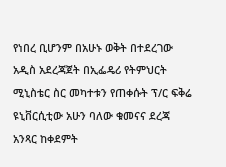የነበረ ቢሆንም በአሁኑ ወቅት በተደረገው አዲስ አደረጃጀት በኢፌዴሪ የትምህርት ሚኒስቴር ስር መካተቱን የጠቀሱት ፕ/ር ፍቅሬ ዩኒቨርሲቲው አሁን ባለው ቁመናና ደረጃ አንጻር ከቀደምት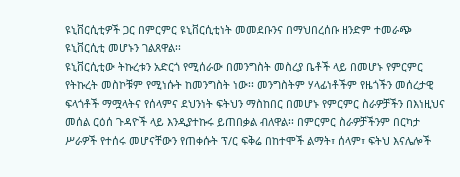ዩኒቨርሲቲዎች ጋር በምርምር ዩኒቨርሲቲነት መመደቡንና በማህበረሰቡ ዘንድም ተመራጭ ዩኒቨርሲቲ መሆኑን ገልጸዋል፡፡
ዩኒቨርሲቲው ትኩረቱን አድርጎ የሚሰራው በመንግስት መስረያ ቤቶች ላይ በመሆኑ የምርምር የትኩረት መስኮቹም የሚነሱት ከመንግስት ነው፡፡ መንግስትም ሃላፊነቶችም የዜጎችን መሰረታዊ ፍላጎቶች ማሟላትና የሰላምና ደህንነት ፍትህን ማስከበር በመሆኑ የምርምር ስራዎቻችን በእነዚህና መሰል ርዕሰ ጉዳዮች ላይ እንዲያተኩሩ ይጠበቃል ብለዋል፡፡ በምርምር ስራዎቻችንም በርካታ ሥራዎች የተሰሩ መሆናቸውን የጠቀሱት ፕ/ር ፍቅሬ በከተሞች ልማት፣ ሰላም፣ ፍትህ እናሌሎች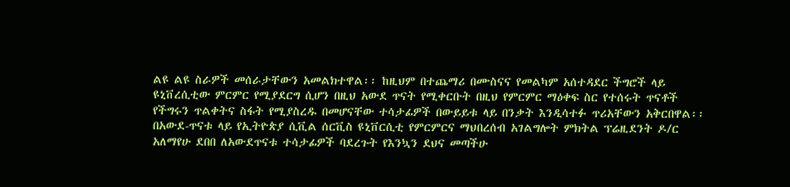ልዩ ልዩ ስራዎች መሰራታቸውን አመልክተዋል፡፡ ከዚህም በተጨማሪ በሙስናና የመልካም አሰተዳደር ችግሮች ላይ ዩኒቨረሲቲው ምርምር የሚያደርግ ሲሆን በዚህ አውደ ጥናት የሚቀርቡት በዚህ የምርምር ማዕቀፍ ስር የተሰሩት ጥናቶች የችግሩን ጥልቀትና ስፋት የሚያስረዱ በመሆናቸው ተሳታፊዎች በውይይቱ ላይ በንቃት እንዲሳተፉ ጥሪአቸውን አቅርበዋል፡፡
በአውደ-ጥናቱ ላይ የኢትዮጵያ ሲቪል ሰርቪስ ዩኒቨርሲቲ የምርምርና ማህበረሰብ አገልግሎት ምክትል ፕሬዚደንት ዶ/ር አለማየሁ ደበበ ለአውደጥናቱ ተሳታፊዎች ባደረጉት የእንኳን ደህና መጣችሁ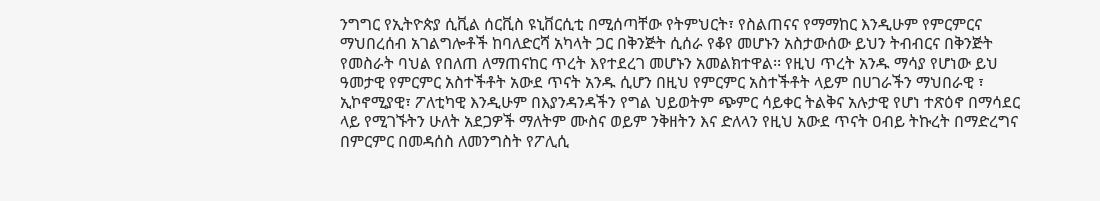ንግግር የኢትዮጵያ ሲቪል ሰርቪስ ዩኒቨርሲቲ በሚሰጣቸው የትምህርት፣ የስልጠናና የማማከር እንዲሁም የምርምርና ማህበረሰብ አገልግሎቶች ከባለድርሻ አካላት ጋር በቅንጅት ሲሰራ የቆየ መሆኑን አስታውሰው ይህን ትብብርና በቅንጅት የመስራት ባህል የበለጠ ለማጠናከር ጥረት እየተደረገ መሆኑን አመልክተዋል፡፡ የዚህ ጥረት አንዱ ማሳያ የሆነው ይህ ዓመታዊ የምርምር አስተችቶት አውደ ጥናት አንዱ ሲሆን በዚህ የምርምር አስተችቶት ላይም በሀገራችን ማህበራዊ ፣ ኢኮኖሚያዊ፣ ፖለቲካዊ እንዲሁም በእያንዳንዳችን የግል ህይወትም ጭምር ሳይቀር ትልቅና አሉታዊ የሆነ ተጽዕኖ በማሳደር ላይ የሚገኙትን ሁለት አደጋዎች ማለትም ሙስና ወይም ንቅዘትን እና ድለላን የዚህ አውደ ጥናት ዐብይ ትኩረት በማድረግና በምርምር በመዳሰስ ለመንግስት የፖሊሲ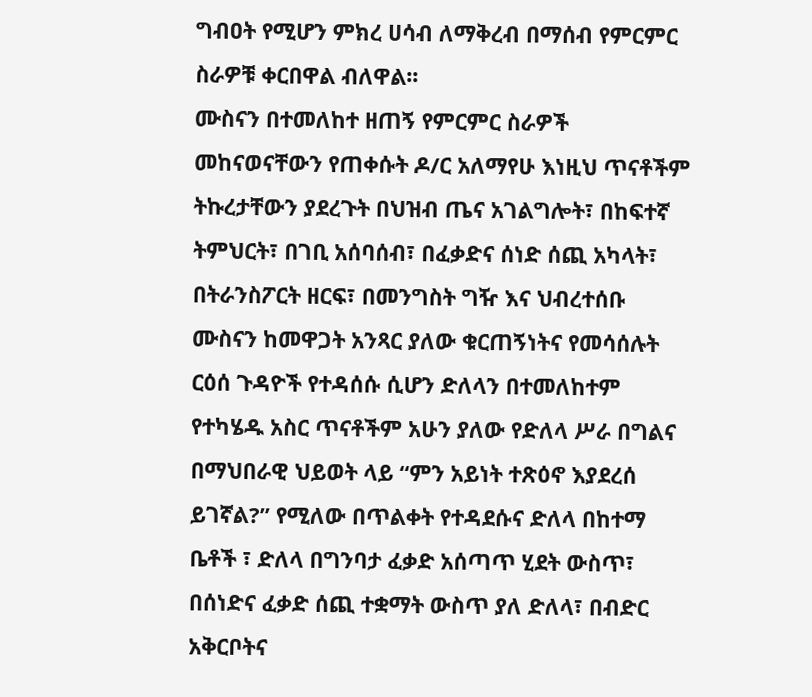ግብዐት የሚሆን ምክረ ሀሳብ ለማቅረብ በማሰብ የምርምር ስራዎቹ ቀርበዋል ብለዋል፡፡
ሙስናን በተመለከተ ዘጠኝ የምርምር ስራዎች መከናወናቸውን የጠቀሱት ዶ/ር አለማየሁ እነዚህ ጥናቶችም ትኩረታቸውን ያደረጉት በህዝብ ጤና አገልግሎት፣ በከፍተኛ ትምህርት፣ በገቢ አሰባሰብ፣ በፈቃድና ሰነድ ሰጪ አካላት፣ በትራንስፖርት ዘርፍ፣ በመንግስት ግዥ እና ህብረተሰቡ ሙስናን ከመዋጋት አንጻር ያለው ቁርጠኝነትና የመሳሰሉት ርዕሰ ጉዳዮች የተዳሰሱ ሲሆን ድለላን በተመለከተም የተካሄዱ አስር ጥናቶችም አሁን ያለው የድለላ ሥራ በግልና በማህበራዊ ህይወት ላይ “ምን አይነት ተጽዕኖ እያደረሰ ይገኛል?” የሚለው በጥልቀት የተዳደሱና ድለላ በከተማ ቤቶች ፣ ድለላ በግንባታ ፈቃድ አሰጣጥ ሂደት ውስጥ፣ በሰነድና ፈቃድ ሰጪ ተቋማት ውስጥ ያለ ድለላ፣ በብድር አቅርቦትና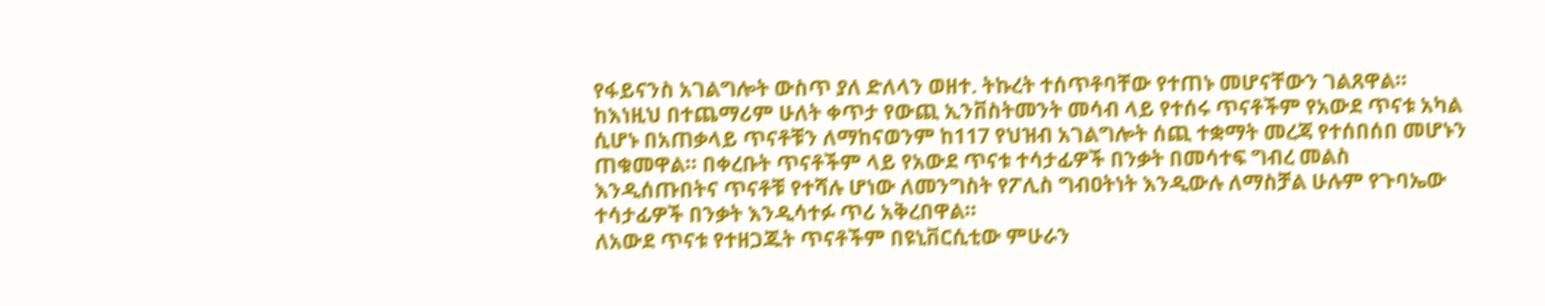የፋይናንስ አገልግሎት ውስጥ ያለ ድለላን ወዘተ. ትኩረት ተሰጥቶባቸው የተጠኑ መሆናቸውን ገልጸዋል፡፡ ከእነዚህ በተጨማሪም ሁለት ቀጥታ የውጪ ኢንቨስትመንት መሳብ ላይ የተሰሩ ጥናቶችም የአውደ ጥናቱ አካል ሲሆኑ በአጠቃላይ ጥናቶቹን ለማከናወንም ከ117 የህዝብ አገልግሎት ሰጪ ተቋማት መረጃ የተሰበሰበ መሆኑን ጠቁመዋል፡፡ በቀረቡት ጥናቶችም ላይ የአውደ ጥናቱ ተሳታፊዎች በንቃት በመሳተፍ ግብረ መልስ እንዲሰጡበትና ጥናቶቹ የተሻሉ ሆነው ለመንግስት የፖሊስ ግብዐትነት እንዲውሉ ለማስቻል ሁሉም የጉባኤው ተሳታፊዎች በንቃት እንዲሳተፉ ጥሪ አቅረበዋል፡፡
ለአውደ ጥናቱ የተዘጋጁት ጥናቶችም በዩኒቨርሲቲው ምሁራን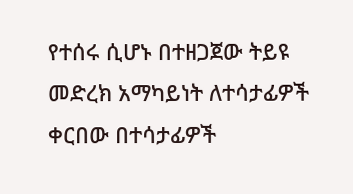የተሰሩ ሲሆኑ በተዘጋጀው ትይዩ መድረክ አማካይነት ለተሳታፊዎች ቀርበው በተሳታፊዎች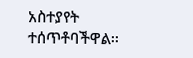አስተያየት ተሰጥቶባችዋል፡፡